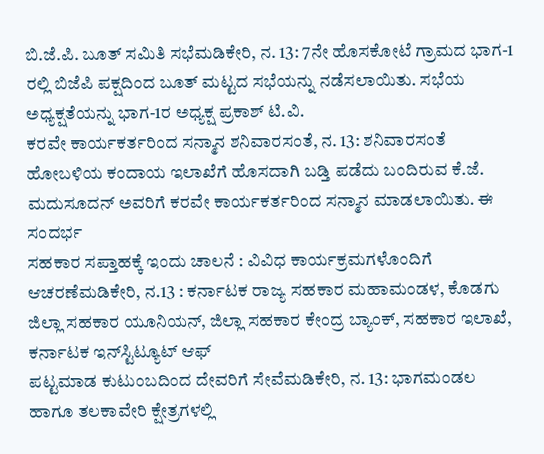ಬಿ.ಜೆ.ಪಿ. ಬೂತ್ ಸಮಿತಿ ಸಭೆಮಡಿಕೇರಿ, ನ. 13: 7ನೇ ಹೊಸಕೋಟೆ ಗ್ರಾಮದ ಭಾಗ-1 ರಲ್ಲಿ ಬಿಜೆಪಿ ಪಕ್ಷದಿಂದ ಬೂತ್ ಮಟ್ಟದ ಸಭೆಯನ್ನು ನಡೆಸಲಾಯಿತು. ಸಭೆಯ ಅಧ್ಯಕ್ಷತೆಯನ್ನು ಭಾಗ-1ರ ಅಧ್ಯಕ್ಷ ಪ್ರಕಾಶ್ ಟಿ.ವಿ.
ಕರವೇ ಕಾರ್ಯಕರ್ತರಿಂದ ಸನ್ಮಾನ ಶನಿವಾರಸಂತೆ, ನ. 13: ಶನಿವಾರಸಂತೆ ಹೋಬಳಿಯ ಕಂದಾಯ ಇಲಾಖೆಗೆ ಹೊಸದಾಗಿ ಬಡ್ತಿ ಪಡೆದು ಬಂದಿರುವ ಕೆ.ಜೆ. ಮದುಸೂದನ್ ಅವರಿಗೆ ಕರವೇ ಕಾರ್ಯಕರ್ತರಿಂದ ಸನ್ಮಾನ ಮಾಡಲಾಯಿತು. ಈ ಸಂದರ್ಭ
ಸಹಕಾರ ಸಪ್ತಾಹಕ್ಕೆ ಇಂದು ಚಾಲನೆ : ವಿವಿಧ ಕಾರ್ಯಕ್ರಮಗಳೊಂದಿಗೆ ಆಚರಣೆಮಡಿಕೇರಿ, ನ.13 : ಕರ್ನಾಟಕ ರಾಜ್ಯ ಸಹಕಾರ ಮಹಾಮಂಡಳ, ಕೊಡಗು ಜಿಲ್ಲಾ ಸಹಕಾರ ಯೂನಿಯನ್, ಜಿಲ್ಲಾ ಸಹಕಾರ ಕೇಂದ್ರ ಬ್ಯಾಂಕ್, ಸಹಕಾರ ಇಲಾಖೆ, ಕರ್ನಾಟಕ ಇನ್‍ಸ್ಟಿಟ್ಯೂಟ್ ಆಫ್
ಪಟ್ಟಮಾಡ ಕುಟುಂಬದಿಂದ ದೇವರಿಗೆ ಸೇವೆಮಡಿಕೇರಿ, ನ. 13: ಭಾಗಮಂಡಲ ಹಾಗೂ ತಲಕಾವೇರಿ ಕ್ಷೇತ್ರಗಳಲ್ಲಿ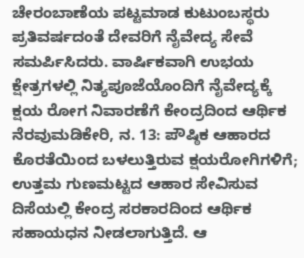ಚೇರಂಬಾಣೆಯ ಪಟ್ಟಮಾಡ ಕುಟುಂಬಸ್ಥರು ಪ್ರತಿವರ್ಷದಂತೆ ದೇವರಿಗೆ ನೈವೇದ್ಯ ಸೇವೆ ಸಮರ್ಪಿಸಿದರು. ವಾರ್ಷಿಕವಾಗಿ ಉಭಯ ಕ್ಷೇತ್ರಗಳಲ್ಲಿ ನಿತ್ಯಪೂಜೆಯೊಂದಿಗೆ ನೈವೇದ್ಯಕ್ಕೆ
ಕ್ಷಯ ರೋಗ ನಿವಾರಣೆಗೆ ಕೇಂದ್ರದಿಂದ ಆರ್ಥಿಕ ನೆರವುಮಡಿಕೇರಿ, ನ. 13: ಪೌಷ್ಠಿಕ ಆಹಾರದ ಕೊರತೆಯಿಂದ ಬಳಲುತ್ತಿರುವ ಕ್ಷಯರೋಗಿಗಳಿಗೆ; ಉತ್ತಮ ಗುಣಮಟ್ಟದ ಆಹಾರ ಸೇವಿಸುವ ದಿಸೆಯಲ್ಲಿ ಕೇಂದ್ರ ಸರಕಾರದಿಂದ ಆರ್ಥಿಕ ಸಹಾಯಧನ ನೀಡಲಾಗುತ್ತಿದೆ. ಆ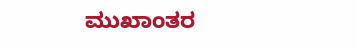ಮುಖಾಂತರ